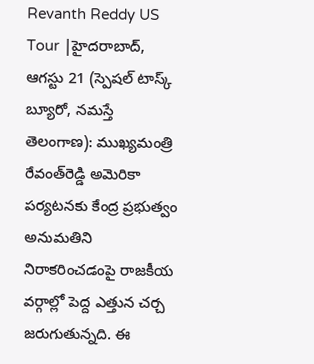Revanth Reddy US Tour |హైదరాబాద్‌, ఆగస్టు 21 (స్పెషల్‌ టాస్క్‌ బ్యూరో, నమస్తే తెలంగాణ): ముఖ్యమంత్రి రేవంత్‌రెడ్డి అమెరికా పర్యటనకు కేంద్ర ప్రభుత్వం అనుమతిని నిరాకరించడంపై రాజకీయ వర్గాల్లో పెద్ద ఎత్తున చర్చ జరుగుతున్నది. ఈ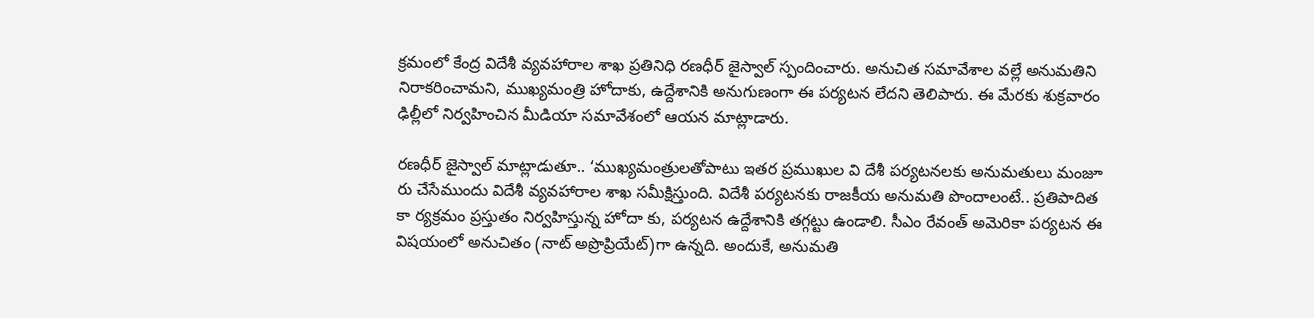క్రమంలో కేంద్ర విదేశీ వ్యవహారాల శాఖ ప్రతినిధి రణధీర్‌ జైస్వాల్‌ స్పందించారు. అనుచిత సమావేశాల వల్లే అనుమతిని నిరాకరించామని, ముఖ్యమంత్రి హోదాకు, ఉద్దేశానికి అనుగుణంగా ఈ పర్యటన లేదని తెలిపారు. ఈ మేరకు శుక్రవారం ఢిల్లీలో నిర్వహించిన మీడియా సమావేశంలో ఆయన మాట్లాడారు.

రణధీర్‌ జైస్వాల్‌ మాట్లాడుతూ.. ‘ముఖ్యమంత్రులతోపాటు ఇతర ప్రముఖుల వి దేశీ పర్యటనలకు అనుమతులు మంజూ రు చేసేముందు విదేశీ వ్యవహారాల శాఖ సమీక్షిస్తుంది. విదేశీ పర్యటనకు రాజకీయ అనుమతి పొందాలంటే.. ప్రతిపాదిత కా ర్యక్రమం ప్రస్తుతం నిర్వహిస్తున్న హోదా కు, పర్యటన ఉద్దేశానికి తగ్గట్టు ఉండాలి. సీఎం రేవంత్‌ అమెరికా పర్యటన ఈ విషయంలో అనుచితం (నాట్‌ అప్రొప్రియేట్‌)గా ఉన్నది. అందుకే, అనుమతి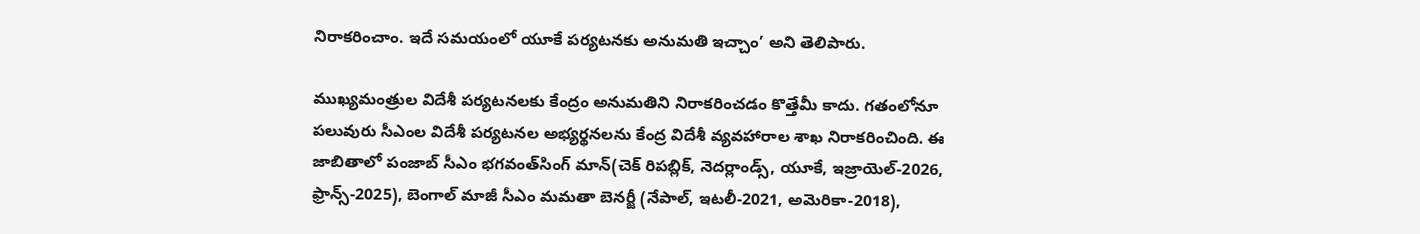నిరాకరించాం. ఇదే సమయంలో యూకే పర్యటనకు అనుమతి ఇచ్చాం’ అని తెలిపారు.

ముఖ్యమంత్రుల విదేశీ పర్యటనలకు కేంద్రం అనుమతిని నిరాకరించడం కొత్తేమీ కాదు. గతంలోనూ పలువురు సీఎంల విదేశీ పర్యటనల అభ్యర్థనలను కేంద్ర విదేశీ వ్యవహారాల శాఖ నిరాకరించింది. ఈ జాబితాలో పంజాబ్‌ సీఎం భగవంత్‌సింగ్‌ మాన్‌(చెక్‌ రిపబ్లిక్‌, నెదర్లాండ్స్‌, యూకే, ఇజ్రాయెల్‌-2026, ఫ్రాన్స్‌-2025), బెంగాల్‌ మాజీ సీఎం మమతా బెనర్జీ (నేపాల్‌, ఇటలీ-2021, అమెరికా-2018),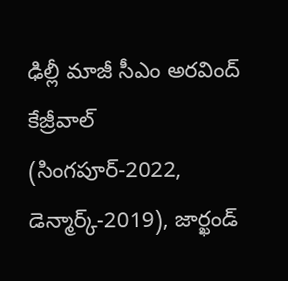ఢిల్లీ మాజీ సీఎం అరవింద్‌ కేజ్రీవాల్‌ (సింగపూర్‌-2022, డెన్మార్క్‌-2019), జార్ఖండ్‌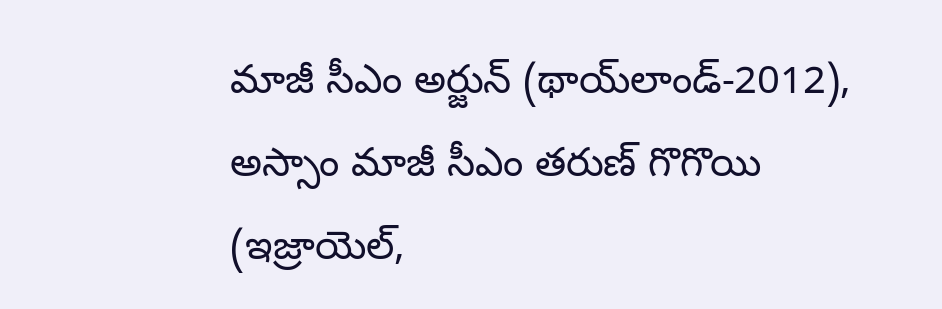మాజీ సీఎం అర్జున్‌ (థాయ్‌లాండ్‌-2012), అస్సాం మాజీ సీఎం తరుణ్‌ గొగొయి (ఇజ్రాయెల్‌,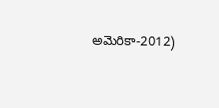అమెరికా-2012)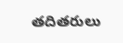తదితరులు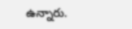ఉన్నారు.